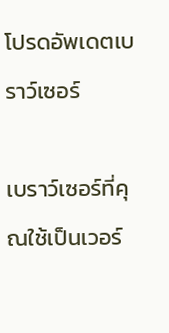โปรดอัพเดตเบราว์เซอร์

เบราว์เซอร์ที่คุณใช้เป็นเวอร์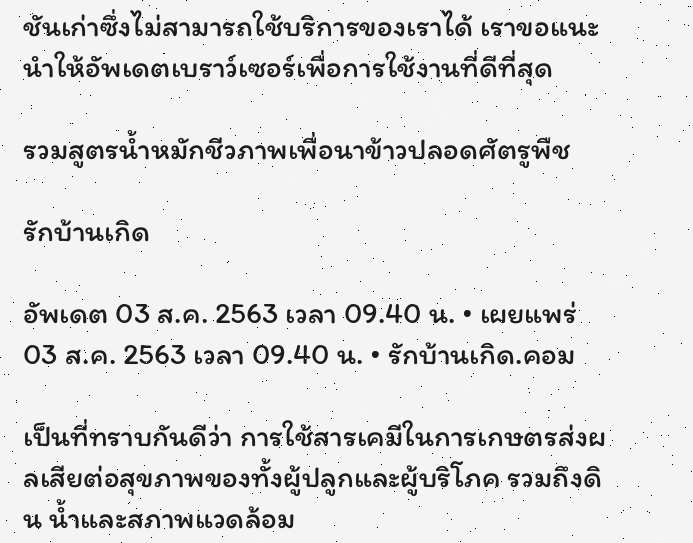ชันเก่าซึ่งไม่สามารถใช้บริการของเราได้ เราขอแนะนำให้อัพเดตเบราว์เซอร์เพื่อการใช้งานที่ดีที่สุด

รวมสูตรน้ำหมักชีวภาพเพื่อนาข้าวปลอดศัตรูพืช

รักบ้านเกิด

อัพเดต 03 ส.ค. 2563 เวลา 09.40 น. • เผยแพร่ 03 ส.ค. 2563 เวลา 09.40 น. • รักบ้านเกิด.คอม

เป็นที่ทราบกันดีว่า การใช้สารเคมีในการเกษตรส่งผลเสียต่อสุขภาพของทั้งผู้ปลูกและผู้บริโภค รวมถึงดิน น้ำและสภาพแวดล้อม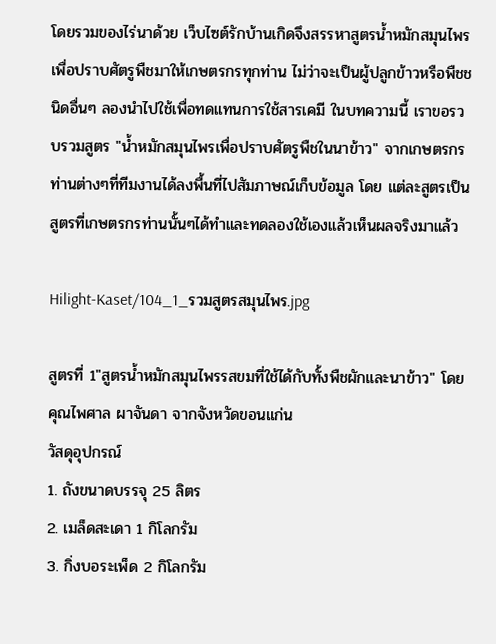โดยรวมของไร่นาด้วย เว็บไซต์รักบ้านเกิดจึงสรรหาสูตรน้ำหมักสมุนไพรเพื่อปราบศัตรูพืชมาให้เกษตรกรทุกท่าน ไม่ว่าจะเป็นผู้ปลูกข้าวหรือพืชชนิดอื่นๆ ลองนำไปใช้เพื่อทดแทนการใช้สารเคมี ในบทความนี้ เราขอรวบรวมสูตร "น้ำหมักสมุนไพรเพื่อปราบศัตรูพืชในนาข้าว" จากเกษตรกรท่านต่างๆที่ทีมงานได้ลงพื้นที่ไปสัมภาษณ์เก็บข้อมูล โดย แต่ละสูตรเป็นสูตรที่เกษตรกรท่านนั้นๆได้ทำและทดลองใช้เองแล้วเห็นผลจริงมาแล้ว

Hilight-Kaset/104_1_รวมสูตรสมุนไพร.jpg

สูตรที่ 1"สูตรน้ำหมักสมุนไพรรสขมที่ใช้ได้กับทั้งพืชผักและนาข้าว" โดยคุณไพศาล ผาจันดา จากจังหวัดขอนแก่น
วัสดุอุปกรณ์
1. ถังขนาดบรรจุ 25 ลิตร
2. เมล็ดสะเดา 1 กิโลกรัม
3. กิ่งบอระเพ็ด 2 กิโลกรัม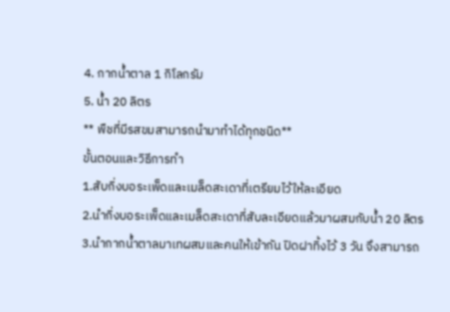4. กากน้ำตาล 1 กิโลกรัม
5. น้ำ 20 ลิตร
** พืชที่มีรสขมสามารถนำมาทำได้ทุกชนิด**
ขั้นตอนและวิธีการทำ
1.สับกิ่งบอระเพ็ดและเมล็ดสะเดาที่เตรียมไว้ให้ละเอียด
2.นำกิ่งบอระเพ็ดและเมล็ดสะเดาที่สับละเอียดแล้วมาผสมกับน้ำ 20 ลิตร
3.นำกากน้ำตาลมาเทผสมและคนให้เข้ากัน ปิดฝาทิ้งไว้ 3 วัน จึงสามารถ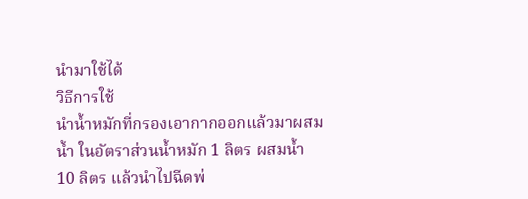นำมาใช้ได้
วิธีการใช้
นำน้ำหมักที่กรองเอากากออกแล้วมาผสมน้ำ ในอัตราส่วนน้ำหมัก 1 ลิตร ผสมน้ำ 10 ลิตร แล้วนำไปฉีดพ่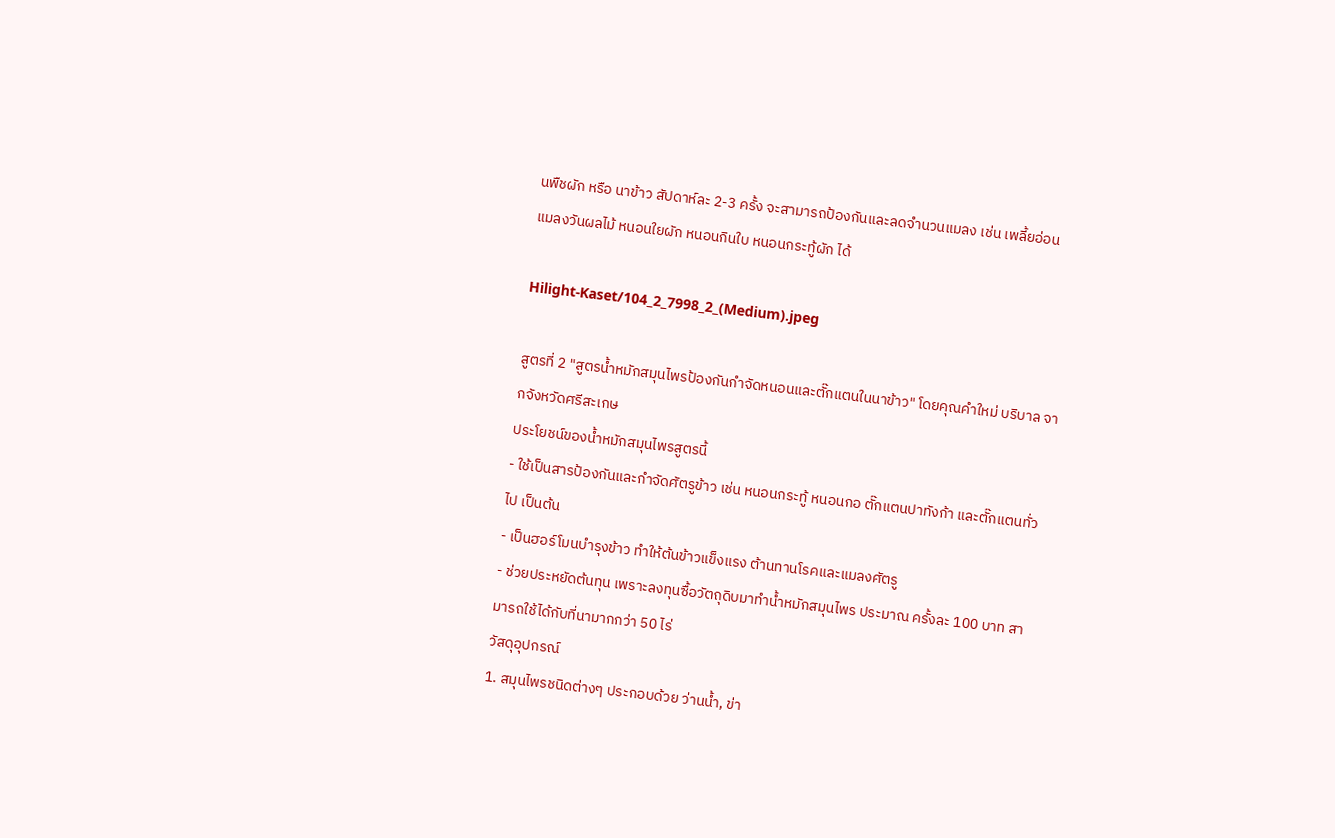นพืชผัก หรือ นาข้าว สัปดาห์ละ 2-3 ครั้ง จะสามารถป้องกันและลดจำนวนแมลง เช่น เพลี้ยอ่อน แมลงวันผลไม้ หนอนใยผัก หนอนกินใบ หนอนกระทู้ผัก ได้

Hilight-Kaset/104_2_7998_2_(Medium).jpeg

สูตรที่ 2 "สูตรน้ำหมักสมุนไพรป้องกันกำจัดหนอนและตั๊กแตนในนาข้าว" โดยคุณคำใหม่ บริบาล จากจังหวัดศรีสะเกษ
ประโยชน์ของน้ำหมักสมุนไพรสูตรนี้
- ใช้เป็นสารป้องกันและกำจัดศัตรูข้าว เช่น หนอนกระทู้ หนอนกอ ตั๊กแตนปาทังก้า และตั๊กแตนทั่วไป เป็นต้น
- เป็นฮอร์โมนบำรุงข้าว ทำให้ต้นข้าวแข็งแรง ต้านทานโรคและแมลงศัตรู
- ช่วยประหยัดต้นทุน เพราะลงทุนซื้อวัตถุดิบมาทำน้ำหมักสมุนไพร ประมาณ ครั้งละ 100 บาท สามารถใช้ได้กับที่นามากกว่า 50 ไร่
วัสดุอุปกรณ์
1. สมุนไพรชนิดต่างๆ ประกอบด้วย ว่านน้ำ, ข่า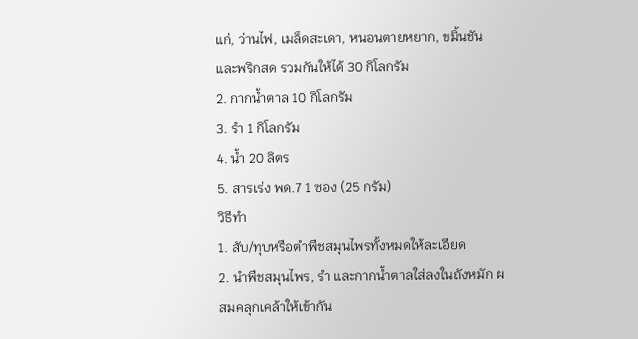แก่, ว่านไฟ, เมล็ดสะเดา, หนอนตายหยาก, ขมิ้นชัน และพริกสด รวมกันให้ได้ 30 กิโลกรัม
2. กากน้ำตาล 10 กิโลกรัม
3. รำ 1 กิโลกรัม
4. น้ำ 20 ลิตร
5. สารเร่ง พด.7 1 ซอง (25 กรัม)
วิธีทำ
1. สับ/ทุบหรือตำพืชสมุนไพรทั้งหมดให้ละเอียด
2. นำพืชสมุนไพร, รำ และกากน้ำตาลใส่ลงในถังหมัก ผสมคลุกเคล้าให้เข้ากัน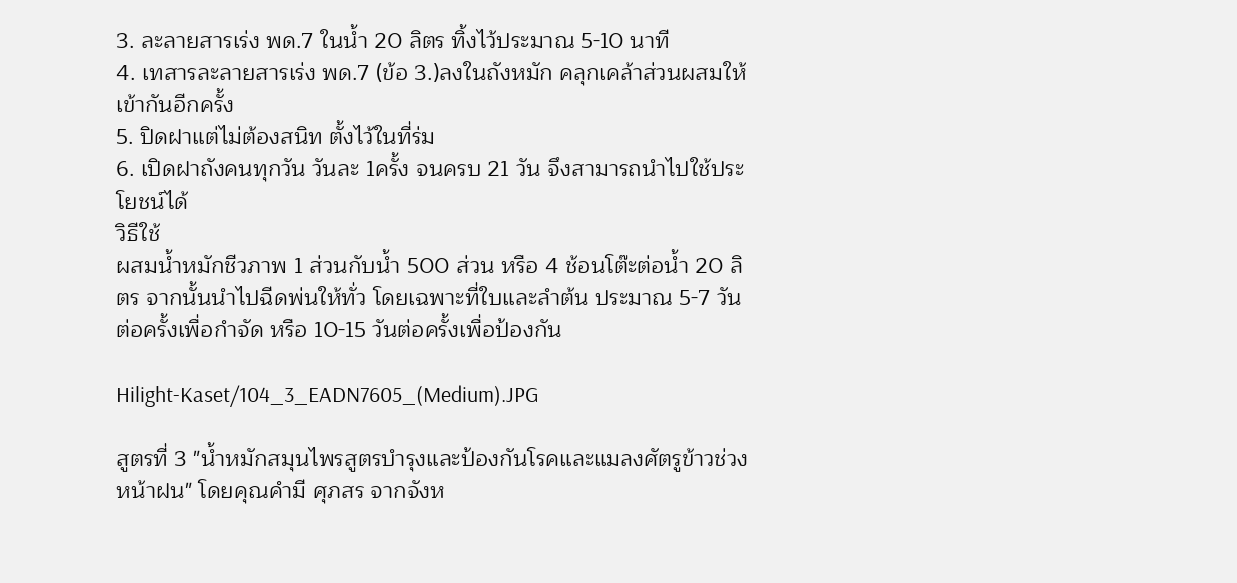3. ละลายสารเร่ง พด.7 ในน้ำ 20 ลิตร ทิ้งไว้ประมาณ 5-10 นาที
4. เทสารละลายสารเร่ง พด.7 (ข้อ 3.)ลงในถังหมัก คลุกเคล้าส่วนผสมให้เข้ากันอีกครั้ง
5. ปิดฝาแต่ไม่ต้องสนิท ตั้งไว้ในที่ร่ม
6. เปิดฝาถังคนทุกวัน วันละ 1ครั้ง จนครบ 21 วัน จึงสามารถนำไปใช้ประโยชน์ได้
วิธีใช้
ผสมน้ำหมักชีวภาพ 1 ส่วนกับน้ำ 500 ส่วน หรือ 4 ช้อนโต๊ะต่อน้ำ 20 ลิตร จากนั้นนำไปฉีดพ่นให้ทั่ว โดยเฉพาะที่ใบและลำต้น ประมาณ 5-7 วันต่อครั้งเพื่อกำจัด หรือ 10-15 วันต่อครั้งเพื่อป้องกัน

Hilight-Kaset/104_3_EADN7605_(Medium).JPG

สูตรที่ 3 "น้ำหมักสมุนไพรสูตรบำรุงและป้องกันโรคและแมลงศัตรูข้าวช่วงหน้าฝน" โดยคุณคำมี ศุภสร จากจังห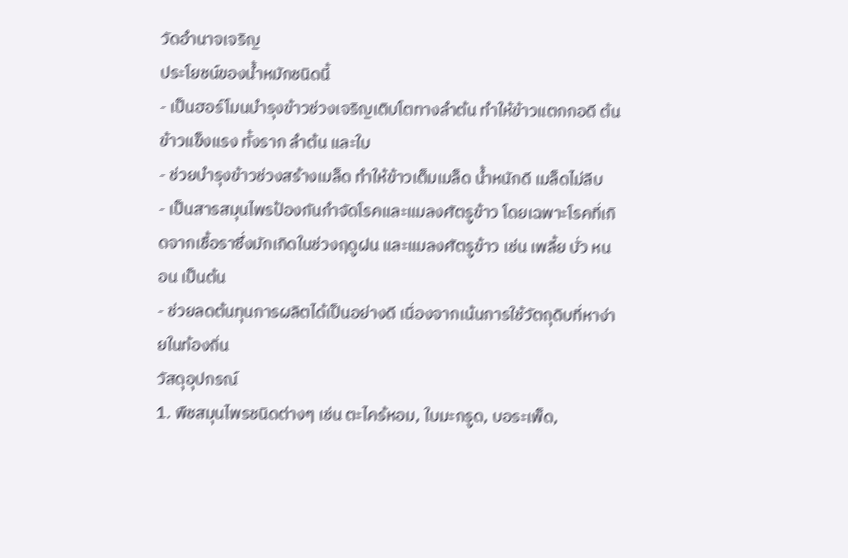วัดอำนาจเจริญ
ประโยชน์ของน้ำหมักชนิดนี้
- เป็นฮอร์โมนบำรุงข้าวช่วงเจริญเติบโตทางลำต้น ทำให้ข้าวแตกกอดี ต้นข้าวแข็งแรง ทั้งราก ลำต้น และใบ
- ช่วยบำรุงข้าวช่วงสร้างเมล็ด ทำให้ข้าวเต็มเมล็ด น้ำหนักดี เมล็ดไม่ลีบ
- เป็นสารสมุนไพรป้องกันกำจัดโรคและแมลงศัตรูข้าว โดยเฉพาะโรคที่เกิดจากเชื้อราซึ่งมักเกิดในช่วงฤดูฝน และแมลงศัตรูข้าว เช่น เพลี้ย บั่ว หนอน เป็นต้น
- ช่วยลดต้นทุนการผลิตได้เป็นอย่างดี เนื่องจากเน้นการใช้วัตถุดิบที่หาง่ายในท้องถิ่น
วัสดุอุปกรณ์
1. พืชสมุนไพรชนิดต่างๆ เช่น ตะไคร้หอม, ใบมะกรูด, บอระเพ็ด,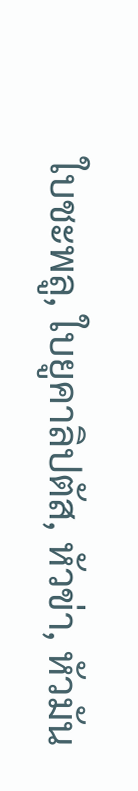ใบชะพลู, ใบยูคาลิปตัส, หัวข่า, หัวมัน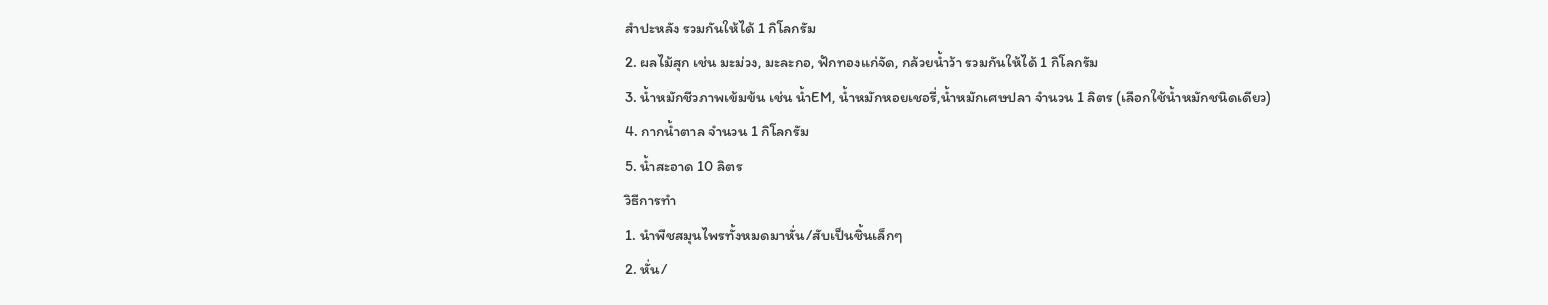สำปะหลัง รวมกันให้ได้ 1 กิโลกรัม
2. ผลไม้สุก เช่น มะม่วง, มะละกอ, ฟักทองแก่จัด, กล้วยน้ำว้า รวมกันให้ได้ 1 กิโลกรัม
3. น้ำหมักชีวภาพเข้มข้น เช่น น้ำEM, น้ำหมักหอยเชอรี่,น้ำหมักเศษปลา จำนวน 1 ลิตร (เลือกใช้น้ำหมักชนิดเดียว)
4. กากน้ำตาล จำนวน 1 กิโลกรัม
5. น้ำสะอาด 10 ลิตร
วิธีการทำ
1. นำพืชสมุนไพรทั้งหมดมาหั่น/สับเป็นชิ้นเล็กๆ
2. หั่น/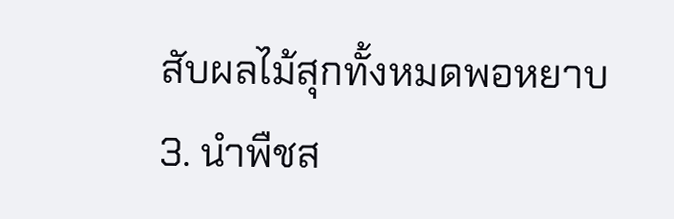สับผลไม้สุกทั้งหมดพอหยาบ
3. นำพืชส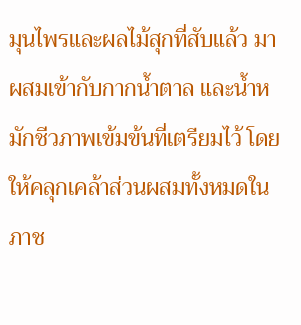มุนไพรและผลไม้สุกที่สับแล้ว มาผสมเข้ากับกากน้ำตาล และน้ำหมักชีวภาพเข้มข้นที่เตรียมไว้ โดยให้คลุกเคล้าส่วนผสมทั้งหมดในภาช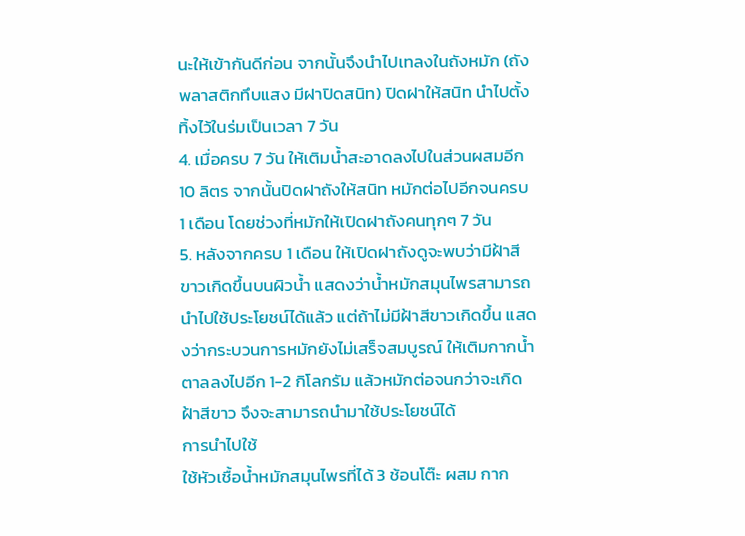นะให้เข้ากันดีก่อน จากนั้นจึงนำไปเทลงในถังหมัก (ถังพลาสติกทึบแสง มีฝาปิดสนิท) ปิดฝาให้สนิท นำไปตั้งทิ้งไว้ในร่มเป็นเวลา 7 วัน
4. เมื่อครบ 7 วัน ให้เติมน้ำสะอาดลงไปในส่วนผสมอีก 10 ลิตร จากนั้นปิดฝาถังให้สนิท หมักต่อไปอีกจนครบ 1 เดือน โดยช่วงที่หมักให้เปิดฝาถังคนทุกๆ 7 วัน
5. หลังจากครบ 1 เดือน ให้เปิดฝาถังดูจะพบว่ามีฝ้าสีขาวเกิดขึ้นบนผิวน้ำ แสดงว่าน้ำหมักสมุนไพรสามารถนำไปใช้ประโยชน์ได้แล้ว แต่ถ้าไม่มีฝ้าสีขาวเกิดขึ้น แสดงว่ากระบวนการหมักยังไม่เสร็จสมบูรณ์ ให้เติมกากน้ำตาลลงไปอีก 1-2 กิโลกรัม แล้วหมักต่อจนกว่าจะเกิดฝ้าสีขาว จึงจะสามารถนำมาใช้ประโยชน์ได้
การนำไปใช้
ใช้หัวเชื้อน้ำหมักสมุนไพรที่ได้ 3 ช้อนโต๊ะ ผสม กาก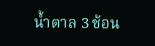น้ำตาล 3 ช้อน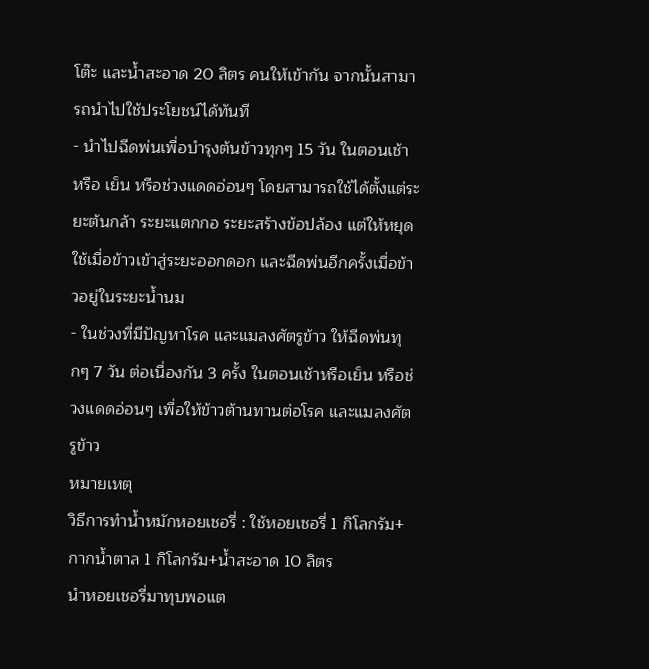โต๊ะ และน้ำสะอาด 20 ลิตร คนให้เข้ากัน จากนั้นสามารถนำไปใช้ประโยชน์ได้ทันที
- นำไปฉีดพ่นเพื่อบำรุงต้นข้าวทุกๆ 15 วัน ในตอนเช้า หรือ เย็น หรือช่วงแดดอ่อนๆ โดยสามารถใช้ได้ตั้งแต่ระยะต้นกล้า ระยะแตกกอ ระยะสร้างข้อปล้อง แต่ให้หยุดใช้เมื่อข้าวเข้าสู่ระยะออกดอก และฉีดพ่นอีกครั้งเมื่อข้าวอยู่ในระยะน้ำนม
- ในช่วงที่มีปัญหาโรค และแมลงศัตรูข้าว ให้ฉีดพ่นทุกๆ 7 วัน ต่อเนื่องกัน 3 ครั้ง ในตอนเช้าหรือเย็น หรือช่วงแดดอ่อนๆ เพื่อให้ข้าวต้านทานต่อโรค และแมลงศัตรูข้าว
หมายเหตุ
วิธีการทำน้ำหมักหอยเชอรี่ : ใช้หอยเชอรี่ 1 กิโลกรัม+กากน้ำตาล 1 กิโลกรัม+น้ำสะอาด 10 ลิตร
นำหอยเชอรี่มาทุบพอแต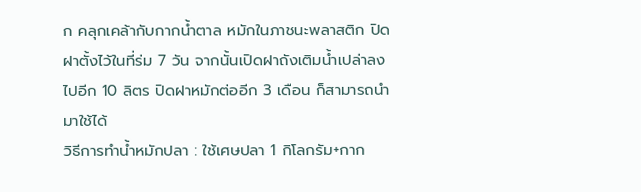ก คลุกเคล้ากับกากน้ำตาล หมักในภาชนะพลาสติก ปิดฝาตั้งไว้ในที่ร่ม 7 วัน จากนั้นเปิดฝาถังเติมน้ำเปล่าลงไปอีก 10 ลิตร ปิดฝาหมักต่ออีก 3 เดือน ก็สามารถนำมาใช้ได้
วิธีการทำน้ำหมักปลา : ใช้เศษปลา 1 กิโลกรัม+กาก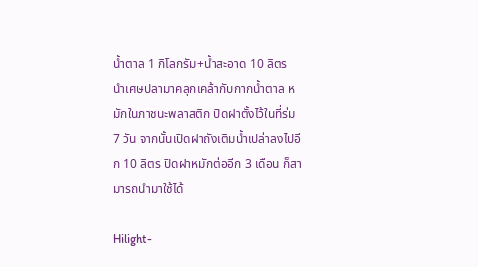น้ำตาล 1 กิโลกรัม+น้ำสะอาด 10 ลิตร
นำเศษปลามาคลุกเคล้ากับกากน้ำตาล หมักในภาชนะพลาสติก ปิดฝาตั้งไว้ในที่ร่ม 7 วัน จากนั้นเปิดฝาถังเติมน้ำเปล่าลงไปอีก 10 ลิตร ปิดฝาหมักต่ออีก 3 เดือน ก็สามารถนำมาใช้ได้

Hilight-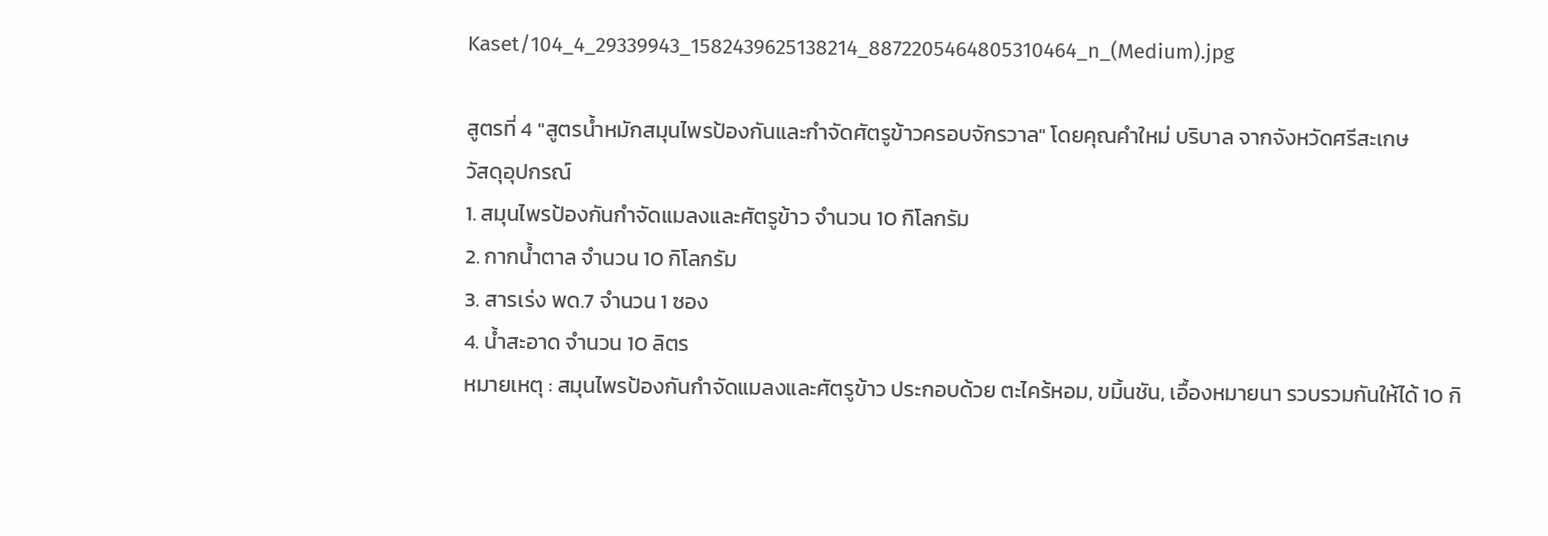Kaset/104_4_29339943_1582439625138214_8872205464805310464_n_(Medium).jpg

สูตรที่ 4 "สูตรน้ำหมักสมุนไพรป้องกันและกำจัดศัตรูข้าวครอบจักรวาล" โดยคุณคำใหม่ บริบาล จากจังหวัดศรีสะเกษ
วัสดุอุปกรณ์
1. สมุนไพรป้องกันกำจัดแมลงและศัตรูข้าว จำนวน 10 กิโลกรัม
2. กากน้ำตาล จำนวน 10 กิโลกรัม
3. สารเร่ง พด.7 จำนวน 1 ซอง
4. น้ำสะอาด จำนวน 10 ลิตร
หมายเหตุ : สมุนไพรป้องกันกำจัดแมลงและศัตรูข้าว ประกอบด้วย ตะไคร้หอม, ขมิ้นชัน, เอื้องหมายนา รวบรวมกันให้ได้ 10 กิ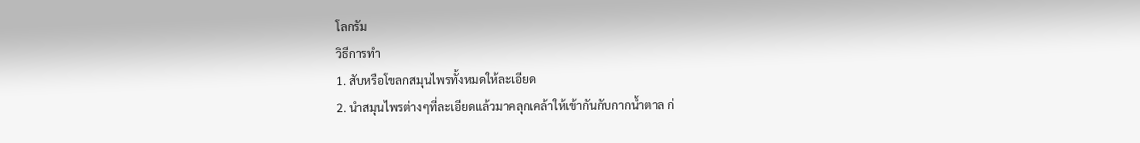โลกรัม
วิธีการทำ
1. สับหรือโขลกสมุนไพรทั้งหมดให้ละเอียด
2. นำสมุนไพรต่างๆที่ละเอียดแล้วมาคลุกเคล้าให้เข้ากันกับกากน้ำตาล ก่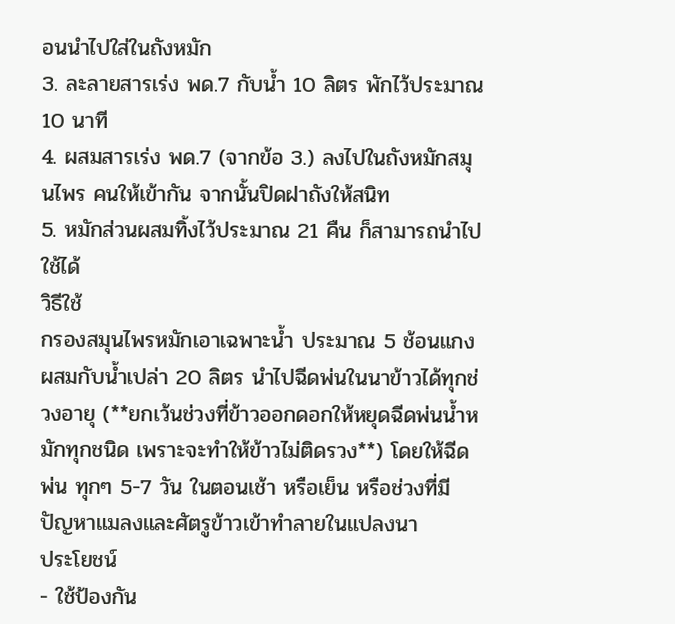อนนำไปใส่ในถังหมัก
3. ละลายสารเร่ง พด.7 กับน้ำ 10 ลิตร พักไว้ประมาณ 10 นาที
4. ผสมสารเร่ง พด.7 (จากข้อ 3.) ลงไปในถังหมักสมุนไพร คนให้เข้ากัน จากนั้นปิดฝาถังให้สนิท
5. หมักส่วนผสมทิ้งไว้ประมาณ 21 คืน ก็สามารถนำไปใช้ได้
วิธีใช้
กรองสมุนไพรหมักเอาเฉพาะน้ำ ประมาณ 5 ช้อนแกง ผสมกับน้ำเปล่า 20 ลิตร นำไปฉีดพ่นในนาข้าวได้ทุกช่วงอายุ (**ยกเว้นช่วงที่ข้าวออกดอกให้หยุดฉีดพ่นน้ำหมักทุกชนิด เพราะจะทำให้ข้าวไม่ติดรวง**) โดยให้ฉีดพ่น ทุกๆ 5-7 วัน ในตอนเช้า หรือเย็น หรือช่วงที่มีปัญหาแมลงและศัตรูข้าวเข้าทำลายในแปลงนา
ประโยชน์
- ใช้ป้องกัน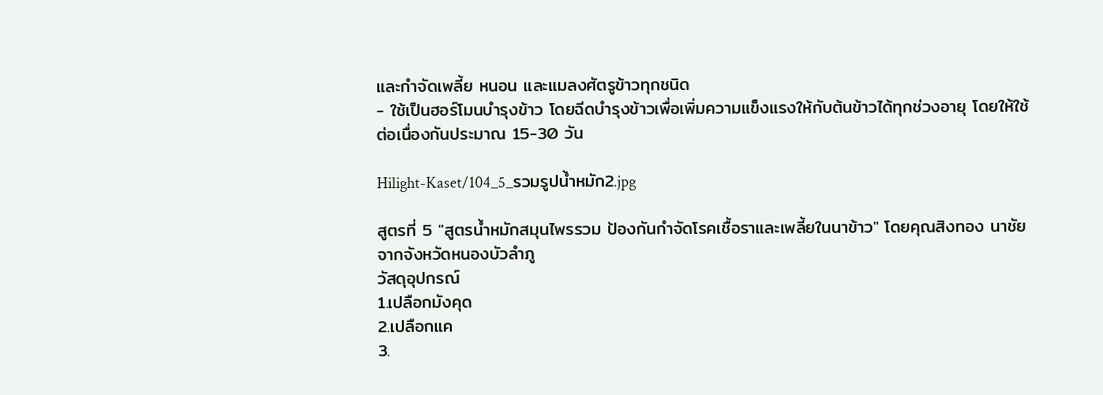และกำจัดเพลี้ย หนอน และแมลงศัตรูข้าวทุกชนิด
- ใช้เป็นฮอร์โมนบำรุงข้าว โดยฉีดบำรุงข้าวเพื่อเพิ่มความแข็งแรงให้กับต้นข้าวได้ทุกช่วงอายุ โดยให้ใช้ต่อเนื่องกันประมาณ 15-30 วัน

Hilight-Kaset/104_5_รวมรูปน้ำหมัก2.jpg

สูตรที่ 5 "สูตรน้ำหมักสมุนไพรรวม ป้องกันกำจัดโรคเชื้อราและเพลี้ยในนาข้าว" โดยคุณสิงทอง นาชัย จากจังหวัดหนองบัวลำภู
วัสดุอุปกรณ์
1.เปลือกมังคุด
2.เปลือกแค
3.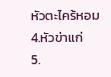หัวตะไคร้หอม
4.หัวข่าแก่
5.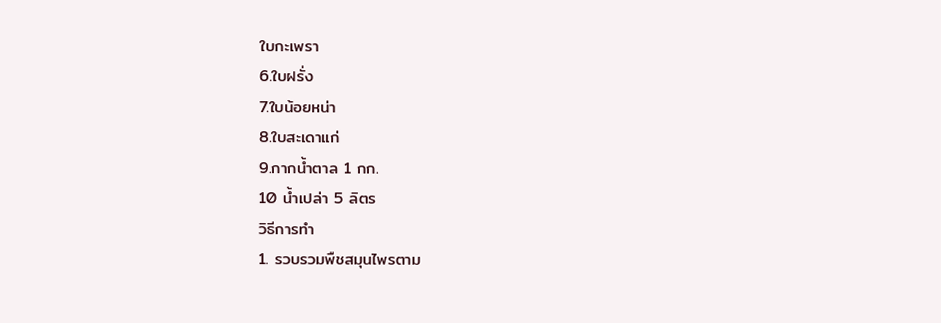ใบกะเพรา
6.ใบฝรั่ง
7.ใบน้อยหน่า
8.ใบสะเดาแก่
9.กากน้ำตาล 1 กก.
10 น้ำเปล่า 5 ลิตร
วิธีการทำ
1. รวบรวมพืชสมุนไพรตาม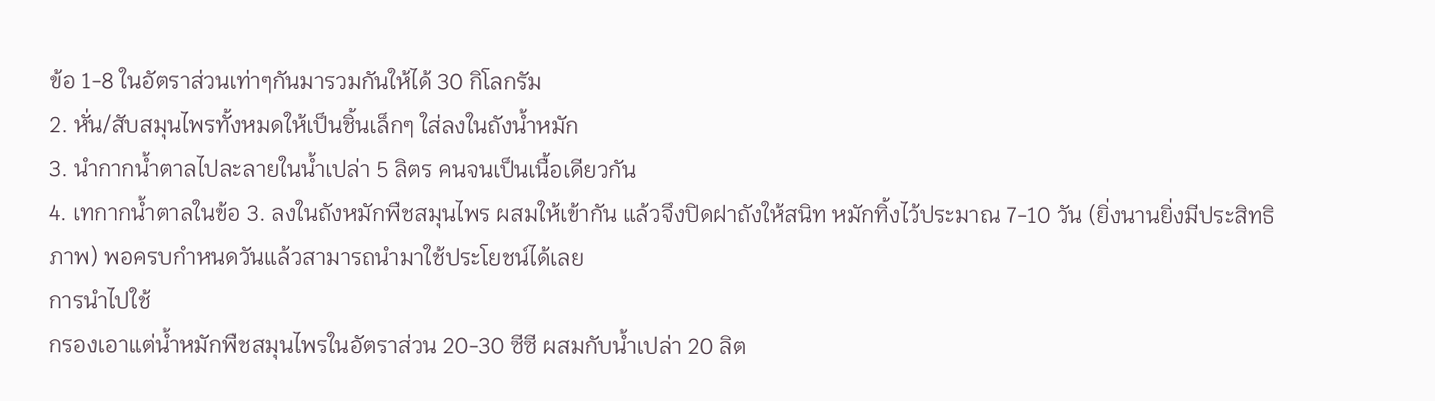ข้อ 1-8 ในอัตราส่วนเท่าๆกันมารวมกันให้ได้ 30 กิโลกรัม
2. หั่น/สับสมุนไพรทั้งหมดให้เป็นชิ้นเล็กๆ ใส่ลงในถังน้ำหมัก
3. นำกากน้ำตาลไปละลายในน้ำเปล่า 5 ลิตร คนจนเป็นเนื้อเดียวกัน
4. เทกากน้ำตาลในข้อ 3. ลงในถังหมักพืชสมุนไพร ผสมให้เข้ากัน แล้วจึงปิดฝาถังให้สนิท หมักทิ้งไว้ประมาณ 7-10 วัน (ยิ่งนานยิ่งมีประสิทธิภาพ) พอครบกำหนดวันแล้วสามารถนำมาใช้ประโยชน์ได้เลย
การนำไปใช้
กรองเอาแต่น้ำหมักพืชสมุนไพรในอัตราส่วน 20-30 ซีซี ผสมกับน้ำเปล่า 20 ลิต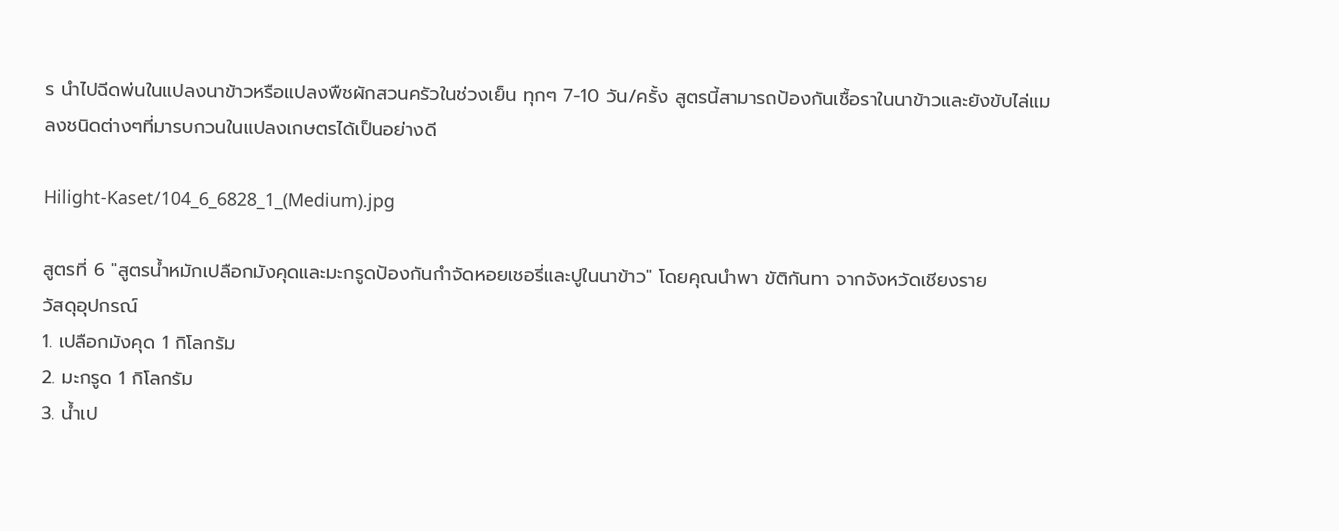ร นำไปฉีดพ่นในแปลงนาข้าวหรือแปลงพืชผักสวนครัวในช่วงเย็น ทุกๆ 7-10 วัน/ครั้ง สูตรนี้สามารถป้องกันเชื้อราในนาข้าวและยังขับไล่แมลงชนิดต่างๆที่มารบกวนในแปลงเกษตรได้เป็นอย่างดี

Hilight-Kaset/104_6_6828_1_(Medium).jpg

สูตรที่ 6 "สูตรน้ำหมักเปลือกมังคุดและมะกรูดป้องกันกำจัดหอยเชอรี่และปูในนาข้าว" โดยคุณนำพา ขัติกันทา จากจังหวัดเชียงราย
วัสดุอุปกรณ์
1. เปลือกมังคุด 1 กิโลกรัม
2. มะกรูด 1 กิโลกรัม
3. น้ำเป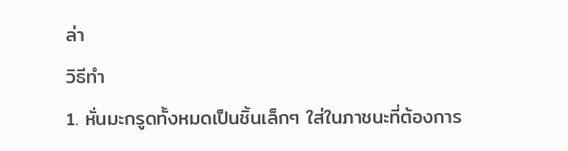ล่า
วิธีทำ
1. หั่นมะกรูดทั้งหมดเป็นชิ้นเล็กๆ ใส่ในภาชนะที่ต้องการ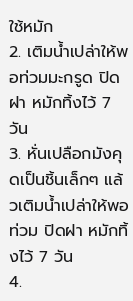ใช้หมัก
2. เติมน้ำเปล่าให้พอท่วมมะกรูด ปิดฝา หมักทิ้งไว้ 7 วัน
3. หั่นเปลือกมังคุดเป็นชิ้นเล็กๆ แล้วเติมน้ำเปล่าให้พอท่วม ปิดฝา หมักทิ้งไว้ 7 วัน
4.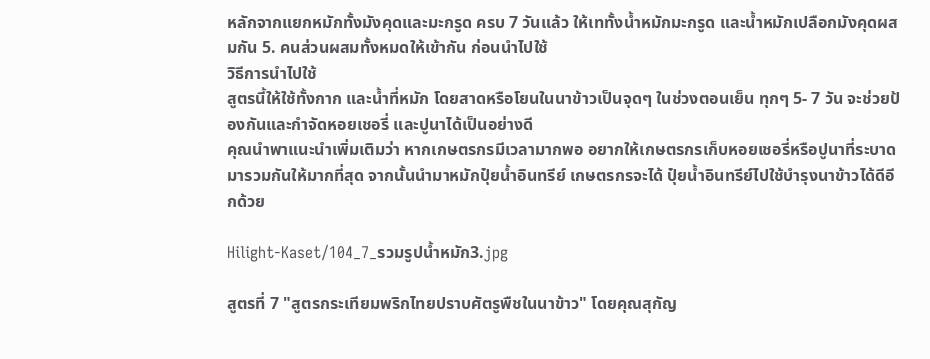หลักจากแยกหมักทั้งมังคุดและมะกรูด ครบ 7 วันแล้ว ให้เททั้งน้ำหมักมะกรูด และน้ำหมักเปลือกมังคุดผสมกัน 5. คนส่วนผสมทั้งหมดให้เข้ากัน ก่อนนำไปใช้
วิธีการนำไปใช้
สูตรนี้ให้ใช้ทั้งกาก และน้ำที่หมัก โดยสาดหรือโยนในนาข้าวเป็นจุดๆ ในช่วงตอนเย็น ทุกๆ 5- 7 วัน จะช่วยป้องกันและกำจัดหอยเชอรี่ และปูนาได้เป็นอย่างดี
คุณนำพาแนะนำเพิ่มเติมว่า หากเกษตรกรมีเวลามากพอ อยากให้เกษตรกรเก็บหอยเชอรี่หรือปูนาที่ระบาดมารวมกันให้มากที่สุด จากนั้นนำมาหมักปุ๋ยน้ำอินทรีย์ เกษตรกรจะได้ ปุ๋ยน้ำอินทรีย์ไปใช้บำรุงนาข้าวได้ดีอีกด้วย

Hilight-Kaset/104_7_รวมรูปน้ำหมัก3.jpg

สูตรที่ 7 "สูตรกระเทียมพริกไทยปราบศัตรูพืชในนาข้าว" โดยคุณสุกัญ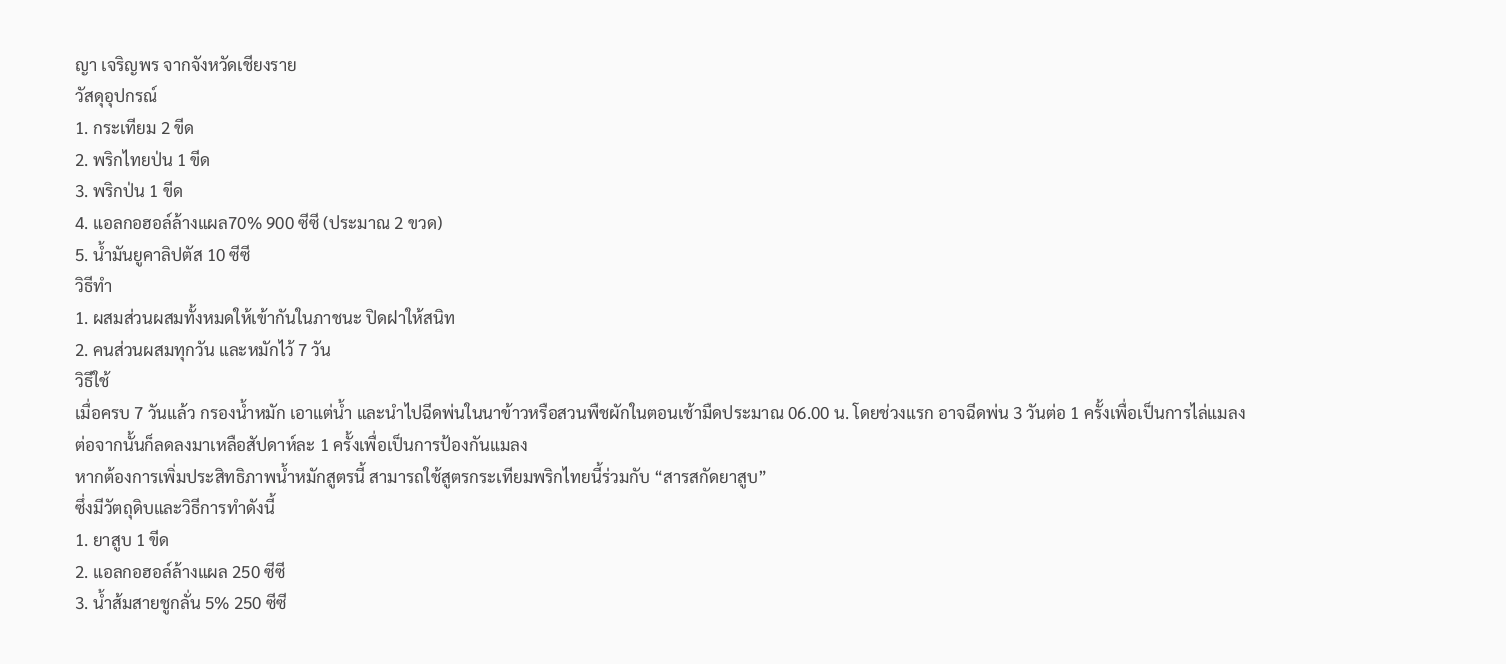ญา เจริญพร จากจังหวัดเชียงราย
วัสดุอุปกรณ์
1. กระเทียม 2 ขีด
2. พริกไทยป่น 1 ขีด
3. พริกป่น 1 ขีด
4. แอลกอฮอล์ล้างแผล70% 900 ซีซี (ประมาณ 2 ขวด)
5. น้ำมันยูคาลิปตัส 10 ซีซี
วิธีทำ
1. ผสมส่วนผสมทั้งหมดให้เข้ากันในภาชนะ ปิดฝาให้สนิท
2. คนส่วนผสมทุกวัน และหมักไว้ 7 วัน
วิธีใช้
เมื่อครบ 7 วันแล้ว กรองน้ำหมัก เอาแต่น้ำ และนำไปฉีดพ่นในนาข้าวหรือสวนพืชผักในตอนเช้ามืดประมาณ 06.00 น. โดยช่วงแรก อาจฉีดพ่น 3 วันต่อ 1 ครั้งเพื่อเป็นการไล่แมลง ต่อจากนั้นก็ลดลงมาเหลือสัปดาห์ละ 1 ครั้งเพื่อเป็นการป้องกันแมลง
หากต้องการเพิ่มประสิทธิภาพน้ำหมักสูตรนี้ สามารถใช้สูตรกระเทียมพริกไทยนี้ร่วมกับ “สารสกัดยาสูบ”
ซึ่งมีวัตถุดิบและวิธีการทำดังนี้
1. ยาสูบ 1 ขีด
2. แอลกอฮอล์ล้างแผล 250 ซีซี
3. น้ำส้มสายชูกลั่น 5% 250 ซีซี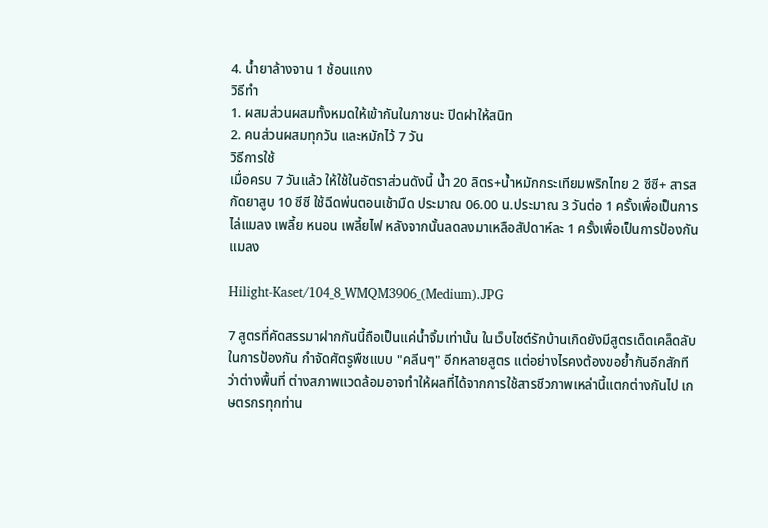4. น้ำยาล้างจาน 1 ช้อนแกง
วิธีทำ
1. ผสมส่วนผสมทั้งหมดให้เข้ากันในภาชนะ ปิดฝาให้สนิท
2. คนส่วนผสมทุกวัน และหมักไว้ 7 วัน
วิธีการใช้
เมื่อครบ 7 วันแล้ว ให้ใช้ในอัตราส่วนดังนี้ น้ำ 20 ลิตร+น้ำหมักกระเทียมพริกไทย 2 ซีซี+ สารสกัดยาสูบ 10 ซีซี ใช้ฉีดพ่นตอนเช้ามืด ประมาณ 06.00 น.ประมาณ 3 วันต่อ 1 ครั้งเพื่อเป็นการไล่แมลง เพลี้ย หนอน เพลี้ยไฟ หลังจากนั้นลดลงมาเหลือสัปดาห์ละ 1 ครั้งเพื่อเป็นการป้องกันแมลง

Hilight-Kaset/104_8_WMQM3906_(Medium).JPG

7 สูตรที่คัดสรรมาฝากกันนี้ถือเป็นแค่น้ำจิ้มเท่านั้น ในเว็บไซต์รักบ้านเกิดยังมีสูตรเด็ดเคล็ดลับในการป้องกัน กำจัดศัตรูพืชแบบ "คลีนๆ" อีกหลายสูตร แต่อย่างไรคงต้องขอย้ำกันอีกสักทีว่าต่างพื้นที่ ต่างสภาพแวดล้อมอาจทำให้ผลที่ได้จากการใช้สารชีวภาพเหล่านี้แตกต่างกันไป เกษตรกรทุกท่าน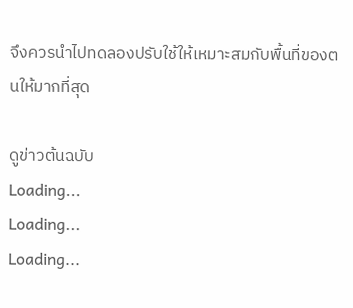จึงควรนำไปทดลองปรับใช้ให้เหมาะสมกับพื้นที่ของตนให้มากที่สุด

ดูข่าวต้นฉบับ
Loading...
Loading...
Loading...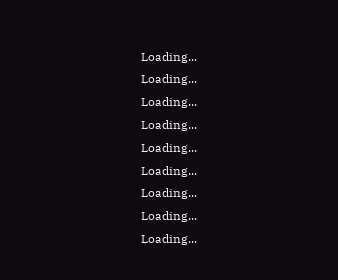Loading...
Loading...
Loading...
Loading...
Loading...
Loading...
Loading...
Loading...
Loading...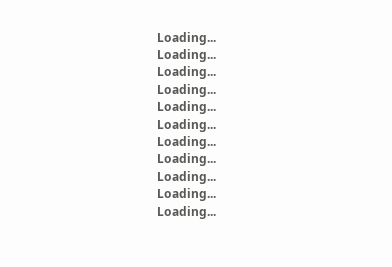Loading...
Loading...
Loading...
Loading...
Loading...
Loading...
Loading...
Loading...
Loading...
Loading...
Loading...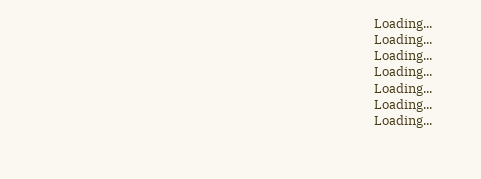Loading...
Loading...
Loading...
Loading...
Loading...
Loading...
Loading...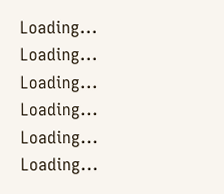Loading...
Loading...
Loading...
Loading...
Loading...
Loading...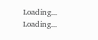Loading...
Loading...